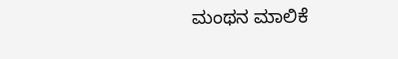ಮಂಥನ ಮಾಲಿಕೆ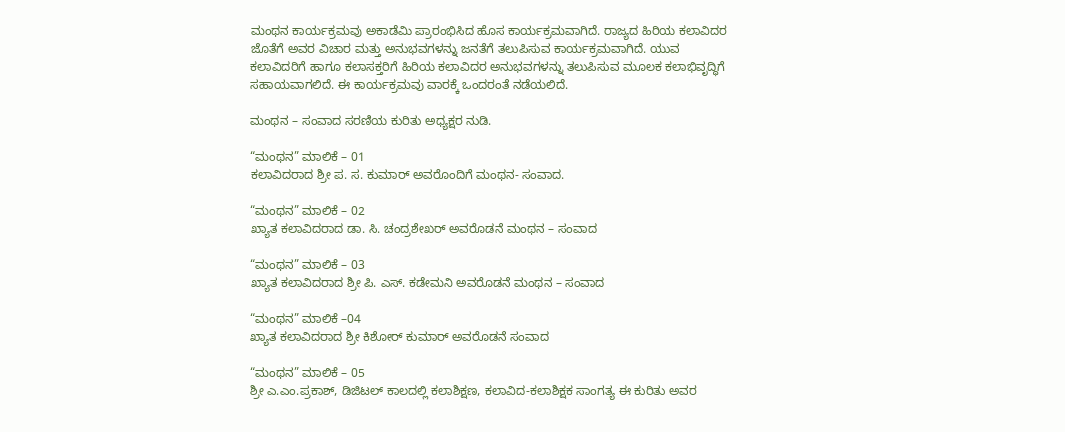ಮಂಥನ ಕಾರ್ಯಕ್ರಮವು ಅಕಾಡೆಮಿ ಪ್ರಾರಂಭಿಸಿದ ಹೊಸ ಕಾರ್ಯಕ್ರಮವಾಗಿದೆ. ರಾಜ್ಯದ ಹಿರಿಯ ಕಲಾವಿದರ ಜೊತೆಗೆ ಅವರ ವಿಚಾರ ಮತ್ತು ಅನುಭವಗಳನ್ನು ಜನತೆಗೆ ತಲುಪಿಸುವ ಕಾರ್ಯಕ್ರಮವಾಗಿದೆ. ಯುವ ಕಲಾವಿದರಿಗೆ ಹಾಗೂ ಕಲಾಸಕ್ತರಿಗೆ ಹಿರಿಯ ಕಲಾವಿದರ ಅನುಭವಗಳನ್ನು ತಲುಪಿಸುವ ಮೂಲಕ ಕಲಾಭಿವೃದ್ಧಿಗೆ ಸಹಾಯವಾಗಲಿದೆ. ಈ ಕಾರ್ಯಕ್ರಮವು ವಾರಕ್ಕೆ ಒಂದರಂತೆ ನಡೆಯಲಿದೆ.

ಮಂಥನ – ಸಂವಾದ ಸರಣಿಯ ಕುರಿತು ಅಧ್ಯಕ್ಷರ ನುಡಿ.

“ಮಂಥನ” ಮಾಲಿಕೆ – 01
ಕಲಾವಿದರಾದ ಶ್ರೀ ಪ. ಸ. ಕುಮಾರ್ ಅವರೊಂದಿಗೆ ಮಂಥನ- ಸಂವಾದ.

“ಮಂಥನ” ಮಾಲಿಕೆ – 02
ಖ್ಯಾತ ಕಲಾವಿದರಾದ ಡಾ. ಸಿ. ಚಂದ್ರಶೇಖರ್ ಅವರೊಡನೆ ಮಂಥನ – ಸಂವಾದ

“ಮಂಥನ” ಮಾಲಿಕೆ – 03
ಖ್ಯಾತ ಕಲಾವಿದರಾದ ಶ್ರೀ ಪಿ. ಎಸ್. ಕಡೇಮನಿ ಅವರೊಡನೆ ಮಂಥನ – ಸಂವಾದ

“ಮಂಥನ” ಮಾಲಿಕೆ –04
ಖ್ಯಾತ ಕಲಾವಿದರಾದ ಶ್ರೀ ಕಿಶೋರ್ ಕುಮಾರ್ ಅವರೊಡನೆ ಸಂವಾದ

“ಮಂಥನ” ಮಾಲಿಕೆ – 05
ಶ್ರೀ ಎ.ಎಂ.ಪ್ರಕಾಶ್‌, ಡಿಜಿಟಲ್‌ ಕಾಲದಲ್ಲಿ ಕಲಾಶಿಕ್ಷಣ, ಕಲಾವಿದ-ಕಲಾಶಿಕ್ಷಕ ಸಾಂಗತ್ಯ ಈ ಕುರಿತು ಅವರ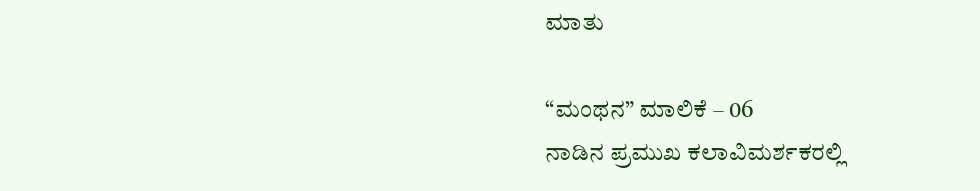ಮಾತು

“ಮಂಥನ” ಮಾಲಿಕೆ – 06
ನಾಡಿನ ಪ್ರಮುಖ ಕಲಾವಿಮರ್ಶಕರಲ್ಲಿ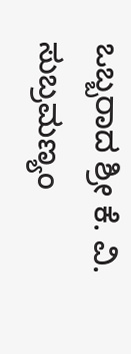ಒಬ್ಬರಾದ ಶ್ರೀ ಕೆ. ವಿ. ಸುಬ್ರಮಣ್ಯಂ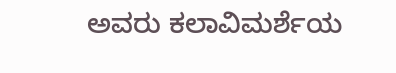ಅವರು ಕಲಾವಿಮರ್ಶೆಯ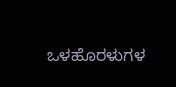ಒಳಹೊರಳುಗಳ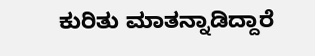ಕುರಿತು ಮಾತನ್ನಾಡಿದ್ದಾರೆ